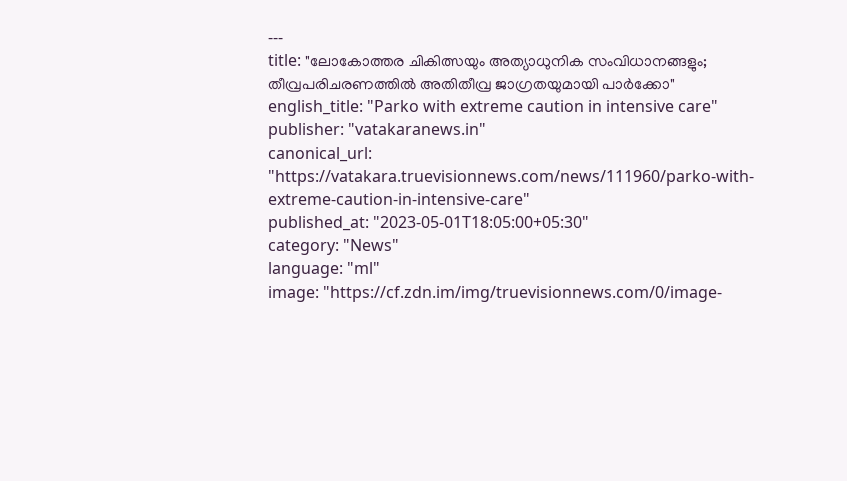---
title: "ലോകോത്തര ചികിത്സയും അത്യാധുനിക സംവിധാനങ്ങളും; തീവ്രപരിചരണത്തിൽ ‌അതിതീവ്ര ജാഗ്രതയുമായി പാർക്കോ"
english_title: "Parko with extreme caution in intensive care"
publisher: "vatakaranews.in"
canonical_url: "https://vatakara.truevisionnews.com/news/111960/parko-with-extreme-caution-in-intensive-care"
published_at: "2023-05-01T18:05:00+05:30"
category: "News"
language: "ml"
image: "https://cf.zdn.im/img/truevisionnews.com/0/image-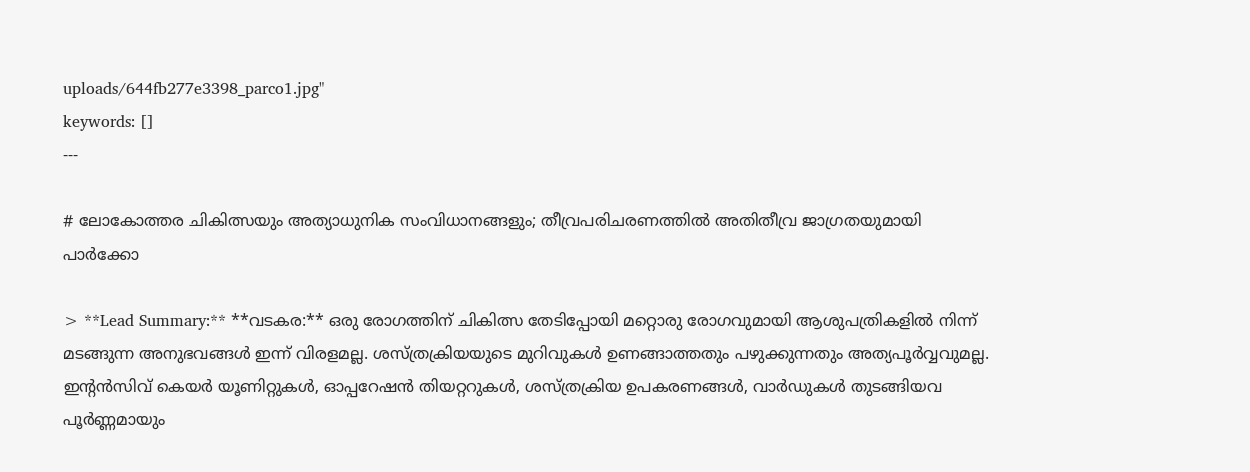uploads/644fb277e3398_parco1.jpg"
keywords: []
---

# ലോകോത്തര ചികിത്സയും അത്യാധുനിക സംവിധാനങ്ങളും; തീവ്രപരിചരണത്തിൽ ‌അതിതീവ്ര ജാഗ്രതയുമായി പാർക്കോ

> **Lead Summary:** **വടകര:** ഒരു രോഗത്തിന് ചികിത്സ തേടിപ്പോയി മറ്റൊരു രോഗവുമായി ആശുപത്രികളിൽ നിന്ന് മടങ്ങുന്ന അനുഭവങ്ങൾ ഇന്ന് വിരളമല്ല. ശസ്ത്രക്രിയയുടെ മുറിവുകൾ ഉണങ്ങാത്തതും പഴുക്കുന്നതും അത്യപൂർവ്വവുമല്ല. ഇന്റൻസിവ് കെയർ യൂണിറ്റുകൾ, ഓപ്പറേഷൻ തിയറ്ററുകൾ, ശസ്ത്രക്രിയ ഉപകരണങ്ങൾ, വാർഡുകൾ തുടങ്ങിയവ പൂർണ്ണമായും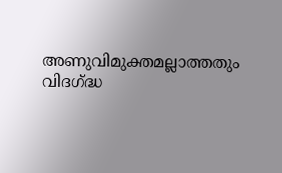അണുവിമുക്തമല്ലാത്തതും വിദഗ്ദ്ധ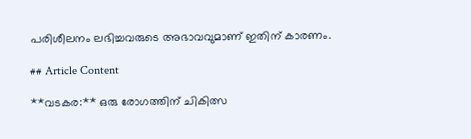പരിശീലനം ലഭിച്ചവരുടെ അഭാവവുമാണ് ഇതിന് കാരണം.

## Article Content

**വടകര:** ഒരു രോഗത്തിന് ചികിത്സ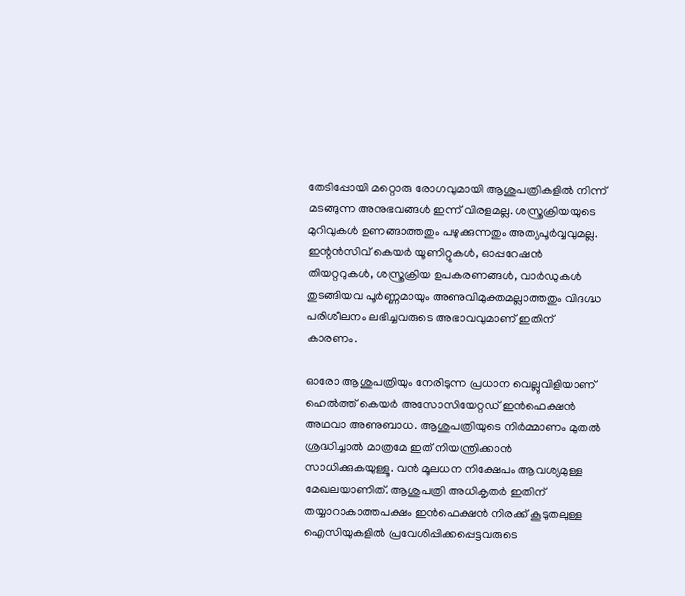തേടിപ്പോയി മറ്റൊരു രോഗവുമായി ആശുപത്രികളിൽ നിന്ന് മടങ്ങുന്ന അനുഭവങ്ങൾ ഇന്ന് വിരളമല്ല. ശസ്ത്രക്രിയയുടെ മുറിവുകൾ ഉണങ്ങാത്തതും പഴുക്കുന്നതും അത്യപൂർവ്വവുമല്ല. ഇന്റൻസിവ് കെയർ യൂണിറ്റുകൾ, ഓപ്പറേഷൻ തിയറ്ററുകൾ, ശസ്ത്രക്രിയ ഉപകരണങ്ങൾ, വാർഡുകൾ തുടങ്ങിയവ പൂർണ്ണമായും അണുവിമുക്തമല്ലാത്തതും വിദഗ്ദ്ധ പരിശീലനം ലഭിച്ചവരുടെ അഭാവവുമാണ് ഇതിന് കാരണം.

ഓരോ ആശുപത്രിയും നേരിടുന്ന പ്രധാന വെല്ലുവിളിയാണ് ഹെൽത്ത് കെയർ അസോസിയേറ്റഡ് ഇൻഫെക്ഷൻ അഥവാ അണുബാധ. ആശുപത്രിയുടെ നിർമ്മാണം മുതൽ ശ്രദ്ധിച്ചാൽ മാത്രമേ ഇത് നിയന്ത്രിക്കാൻ സാധിക്കുകയുള്ളൂ. വൻ മൂലധന നിക്ഷേപം ആവശ്യമുള്ള മേഖലയാണിത്. ആശുപത്രി അധികൃതർ ഇതിന് തയ്യാറാകാത്തപക്ഷം ഇൻഫെക്ഷൻ നിരക്ക് കൂടുതലുള്ള ഐസിയുകളിൽ പ്രവേശിപ്പിക്കപ്പെട്ടവരുടെ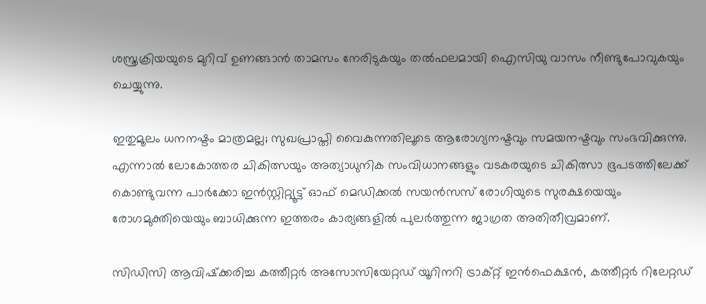ശസ്ത്രക്രിയയുടെ മുറിവ് ഉണങ്ങാൻ താമസം നേരിടുകയും തൽഫലമായി ഐസിയു വാസം നീണ്ടുപോവുകയും ചെയ്യുന്നു.

ഇതുമൂലം ധനനഷ്ടം മാത്രമല്ല; സുഖപ്രാപ്തി വൈകുന്നതിലൂടെ ആരോഗ്യനഷ്ടവും സമയനഷ്ടവും സംഭവിക്കുന്നു. എന്നാൽ ലോകോത്തര ചികിത്സയും അത്യാധുനിക സംവിധാനങ്ങളും വടകരയുടെ ചികിത്സാ ഭൂപടത്തിലേക്ക് കൊണ്ടുവന്ന പാർക്കോ ഇൻസ്റ്റിറ്റ്യൂട്ട് ഓഫ് മെഡിക്കൽ സയൻസസ് രോഗിയുടെ സുരക്ഷയെയും രോഗമുക്തിയെയും ബാധിക്കുന്ന ഇത്തരം കാര്യങ്ങളിൽ പുലർത്തുന്ന ജാഗ്രത അതിതീവ്രമാണ്.

സിഡിസി ആവിഷ്‌ക്കരിച്ച കത്തീറ്റർ അസോസിയേറ്റഡ് യൂറിനറി ട്രാക്റ്റ് ഇൻഫെക്ഷൻ, കത്തീറ്റർ റിലേറ്റഡ്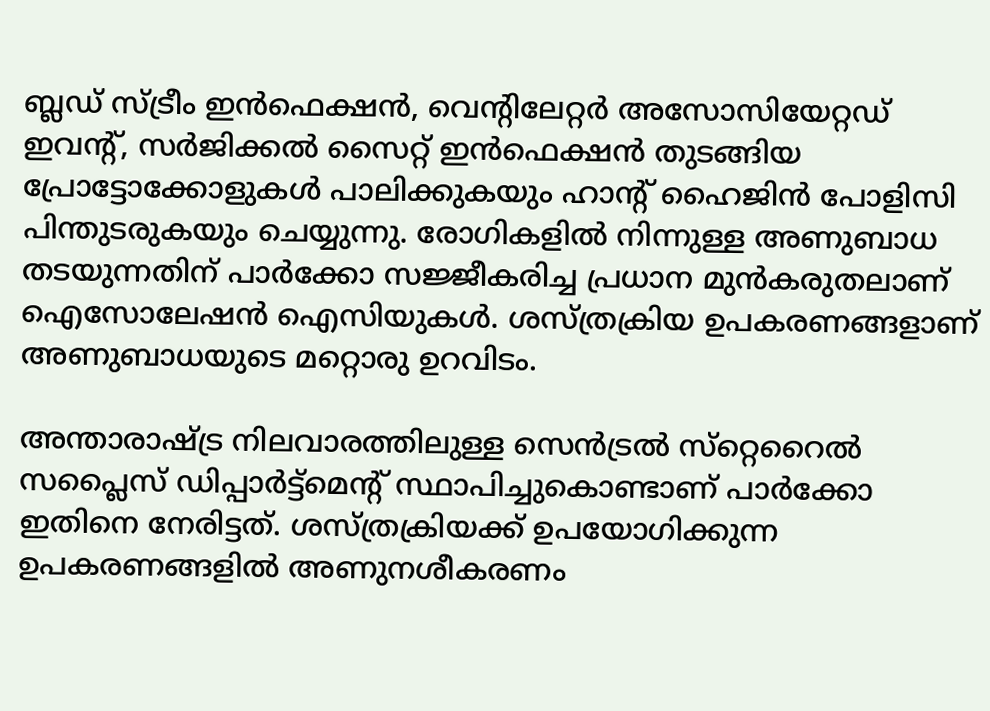ബ്ലഡ് സ്ട്രീം ഇൻഫെക്ഷൻ, വെന്റിലേറ്റർ അസോസിയേറ്റഡ് ഇവന്റ്, സർജിക്കൽ സൈറ്റ് ഇൻഫെക്ഷൻ തുടങ്ങിയ പ്രോട്ടോക്കോളുകൾ പാലിക്കുകയും ഹാന്റ് ഹൈജിൻ പോളിസി പിന്തുടരുകയും ചെയ്യുന്നു. രോഗികളിൽ നിന്നുള്ള അണുബാധ തടയുന്നതിന് പാർക്കോ സജ്ജീകരിച്ച പ്രധാന മുൻകരുതലാണ് ഐസോലേഷൻ ഐസിയുകൾ. ശസ്ത്രക്രിയ ഉപകരണങ്ങളാണ് അണുബാധയുടെ മറ്റൊരു ഉറവിടം.

അന്താരാഷ്ട്ര നിലവാരത്തിലുള്ള സെൻട്രൽ സ്‌റ്റെറൈൽ സപ്ലൈസ് ‍ഡിപ്പാർട്ട്മെന്റ് സ്ഥാപിച്ചുകൊണ്ടാണ് പാർക്കോ ഇതിനെ നേരിട്ടത്. ശസ്ത്രക്രിയക്ക് ഉപയോഗിക്കുന്ന ഉപകരണങ്ങളിൽ അണുനശീകരണം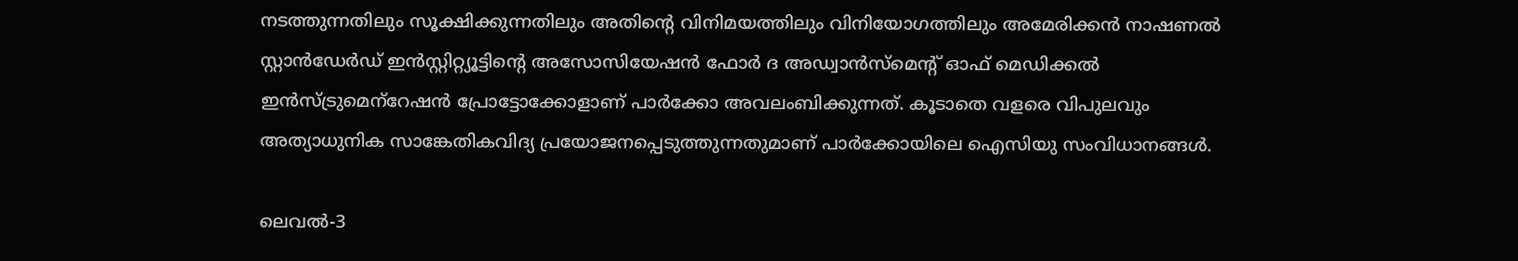നടത്തുന്നതിലും സൂക്ഷിക്കുന്നതിലും അതിന്റെ വിനിമയത്തിലും വിനിയോഗത്തിലും അമേരിക്കൻ നാഷണൽ സ്റ്റാൻഡേർഡ് ഇൻസ്റ്റിറ്റ്യൂട്ടിന്റെ അസോസിയേഷൻ ഫോർ ദ അഡ്വാൻസ്‌മെന്റ് ഓഫ് മെഡിക്കൽ ഇൻസ്ട്രുമെന്‌റേഷൻ പ്രോട്ടോക്കോളാണ് പാർക്കോ അവലംബിക്കുന്നത്. കൂടാതെ വളരെ വിപുലവും അത്യാധുനിക സാങ്കേതികവിദ്യ പ്രയോജനപ്പെടുത്തുന്നതുമാണ് പാർക്കോയിലെ ഐസിയു സംവിധാനങ്ങൾ.

ലെവൽ-3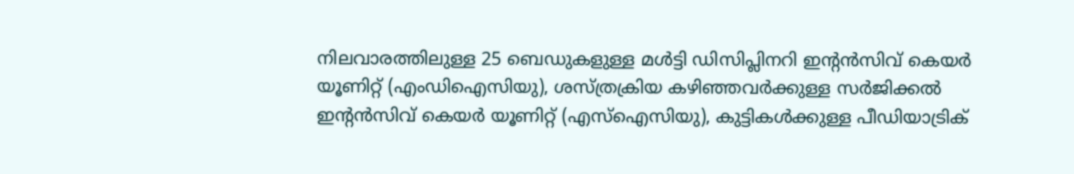നിലവാരത്തിലുള്ള 25 ബെഡുകളുള്ള മൾട്ടി ഡിസിപ്ലിനറി ഇന്റൻസിവ് കെയർ യൂണിറ്റ് (എംഡിഐസിയു), ശസ്ത്രക്രിയ കഴിഞ്ഞവർക്കുള്ള സർജിക്കൽ ഇന്റൻസിവ് കെയർ യൂണിറ്റ് (എസ്‌ഐസിയു), കുട്ടികൾക്കുള്ള പീഡിയാട്രിക്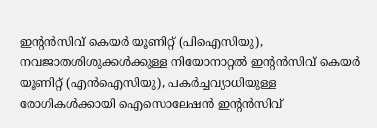ഇന്റൻസിവ് കെയർ യൂണിറ്റ് (പിഐസിയു), നവജാതശിശുക്കൾക്കുള്ള നിയോനാറ്റൽ ഇന്റൻസിവ് കെയർ യൂണിറ്റ് (എൻഐസിയു), പകർച്ചവ്യാധിയുള്ള രോഗികൾക്കായി ഐസൊലേഷൻ ഇന്റൻസിവ്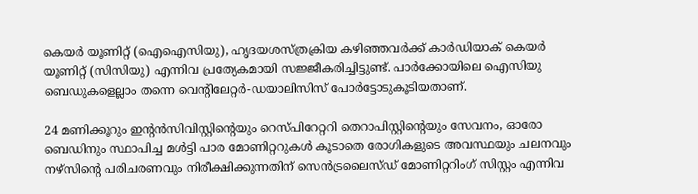കെയർ യൂണിറ്റ് (ഐഐസിയു), ഹൃദയശസ്ത്രക്രിയ കഴിഞ്ഞവർക്ക് കാർഡിയാക് കെയർ യൂണിറ്റ് (സിസിയു) എന്നിവ പ്രത്യേകമായി സജ്ജീകരിച്ചിട്ടുണ്ട്. പാർക്കോയിലെ ഐസിയു ബെഡുകളെല്ലാം തന്നെ വെന്റിലേറ്റർ-ഡയാലിസിസ് പോർട്ടോടുകൂടിയതാണ്.

24 മണിക്കൂറും ഇന്റൻസിവിസ്റ്റിന്റെയും റെസ്പിറേറ്ററി തെറാപിസ്റ്റിന്റെയും സേവനം, ഓരോ ബെഡിനും സ്ഥാപിച്ച മൾട്ടി പാര മോണിറ്ററുകൾ കൂടാതെ രോഗികളുടെ അവസ്ഥയും ചലനവും നഴ്‌സിന്റെ പരിചരണവും നിരീക്ഷിക്കുന്നതിന് സെൻട്രലൈസ്ഡ് മോണിറ്ററിംഗ് സിസ്റ്റം എന്നിവ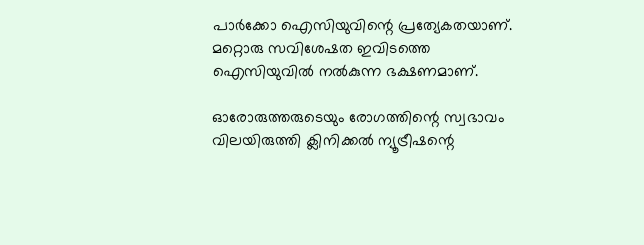പാർക്കോ ഐസിയുവിന്റെ പ്രത്യേകതയാണ്. മറ്റൊരു സവിശേഷത ഇവിടത്തെ ഐസിയുവിൽ നൽകുന്ന ഭക്ഷണമാണ്.

ഓരോരുത്തരുടെയും രോഗത്തിന്റെ സ്വഭാവം വിലയിരുത്തി ക്ലിനിക്കൽ ന്യൂട്രീഷന്റെ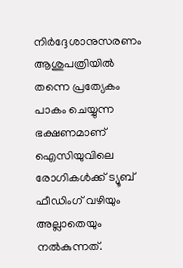നിർദ്ദേശാനുസരണം ആശുപത്രിയിൽ തന്നെ പ്രത്യേകം പാകം ചെയ്യുന്ന ഭക്ഷണമാണ് ഐസിയുവിലെ രോഗികൾക്ക് ട്യൂബ് ഫീഡിംഗ് വഴിയും അല്ലാതെയും നൽകുന്നത്.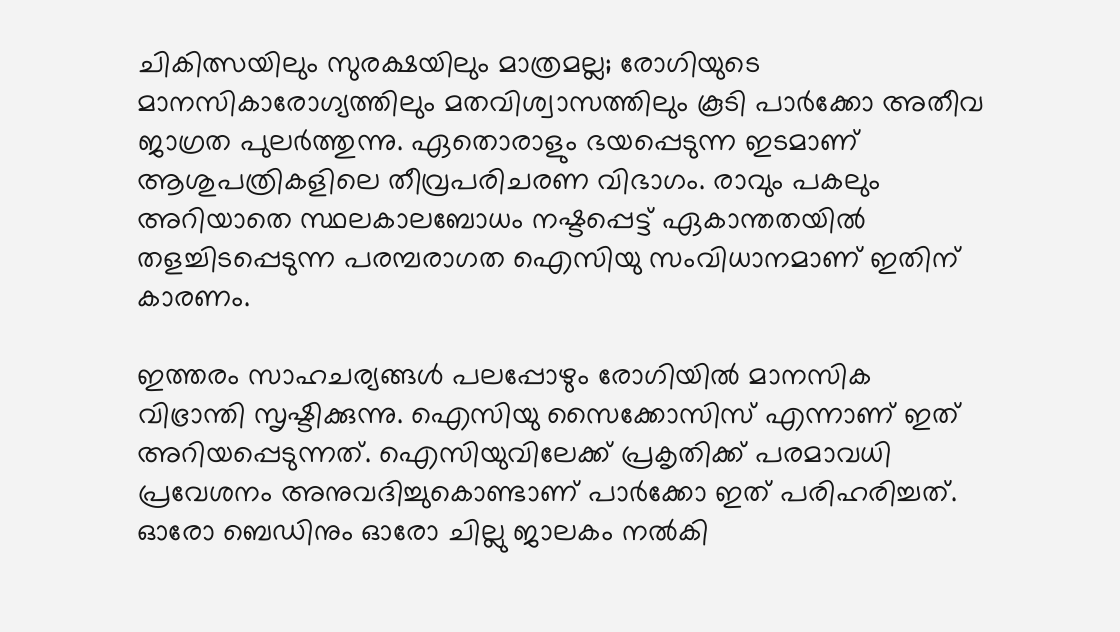ചികിത്സയിലും സുരക്ഷയിലും മാത്രമല്ല; രോഗിയുടെ മാനസികാരോഗ്യത്തിലും മതവിശ്വാസത്തിലും കൂടി പാർക്കോ അതീവ ജാഗ്രത പുലർത്തുന്നു. ഏതൊരാളും ഭയപ്പെടുന്ന ഇടമാണ് ആശുപത്രികളിലെ തീവ്രപരിചരണ വിഭാഗം. രാവും പകലും അറിയാതെ സ്ഥലകാലബോധം നഷ്ടപ്പെട്ട് ഏകാന്തതയിൽ തളച്ചിടപ്പെടുന്ന പരമ്പരാഗത ഐസിയു സംവിധാനമാണ് ഇതിന് കാരണം.

ഇത്തരം സാഹചര്യങ്ങൾ പലപ്പോഴും രോഗിയിൽ മാനസിക വിഭ്രാന്തി സൃഷ്ടിക്കുന്നു. ഐസിയു സൈക്കോസിസ് എന്നാണ് ഇത് അറിയപ്പെടുന്നത്. ഐസിയുവിലേക്ക് പ്രകൃതിക്ക് പരമാവധി പ്രവേശനം അനുവദിച്ചുകൊണ്ടാണ് പാർക്കോ ഇത് പരിഹരിച്ചത്. ഓരോ ബെഡിനും ഓരോ ചില്ലു ജാലകം നൽകി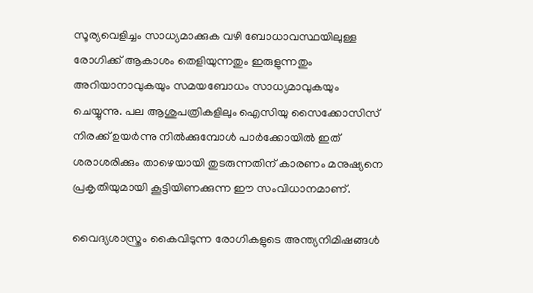സൂര്യവെളിച്ചം സാധ്യമാക്കുക വഴി ബോധാവസ്ഥയിലുള്ള രോഗിക്ക് ആകാശം തെളിയുന്നതും ഇരുളുന്നതും അറിയാനാവുകയും സമയബോധം സാധ്യമാവുകയും ചെയ്യുന്നു. പല ആശുപത്രികളിലും ഐസിയു സൈക്കോസിസ് നിരക്ക് ഉയർന്നു നിൽക്കുമ്പോൾ പാർക്കോയിൽ ഇത് ശരാശരിക്കും താഴെയായി തുടരുന്നതിന് കാരണം മനുഷ്യനെ പ്രകൃതിയുമായി കൂട്ടിയിണക്കുന്ന ഈ സംവിധാനമാണ്.

വൈദ്യശാസ്ത്രം കൈവിടുന്ന രോഗികളുടെ അന്ത്യനിമിഷങ്ങൾ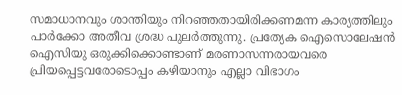സമാധാനവും ശാന്തിയും നിറഞ്ഞതായിരിക്കണമന്ന കാര്യത്തിലും പാർക്കോ അതീവ ശ്രദ്ധ പുലർത്തുന്നു. പ്രത്യേക ഐസൊലേഷൻ ഐസിയു ഒരുക്കിക്കൊണ്ടാണ് മരണാസന്നരായവരെ പ്രിയപ്പെട്ടവരോടൊപ്പം കഴിയാനും എല്ലാ വിഭാഗം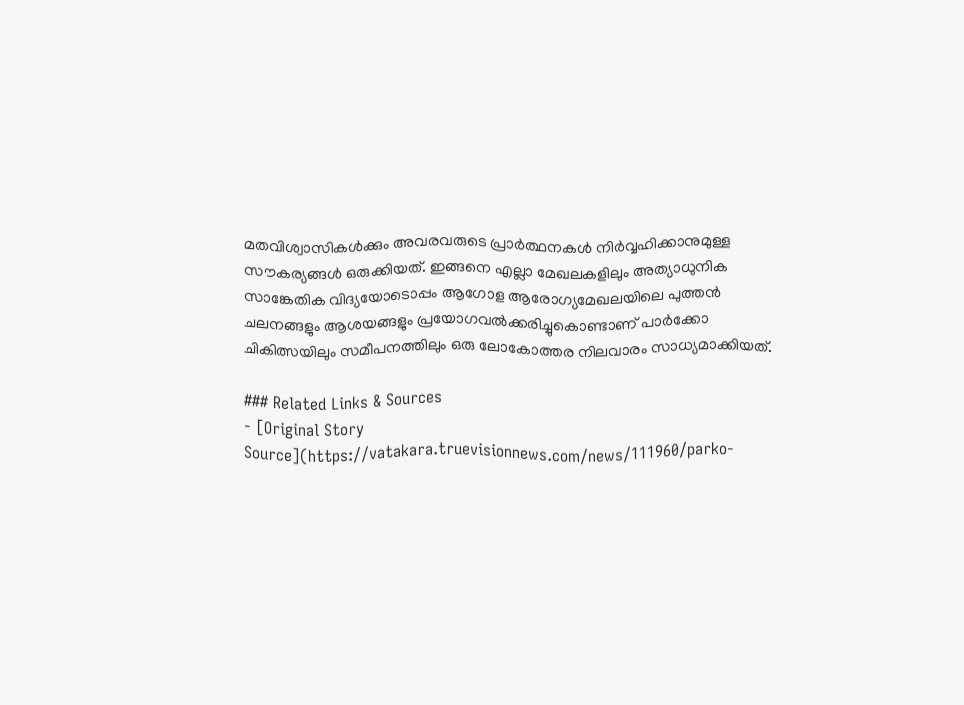മതവിശ്വാസികൾക്കും അവരവരുടെ പ്രാർത്ഥനകൾ നിർവ്വഹിക്കാനുമുള്ള സൗകര്യങ്ങൾ ഒരുക്കിയത്. ഇങ്ങനെ എല്ലാ മേഖലകളിലും അത്യാധുനിക സാങ്കേതിക വിദ്യയോടൊപ്പം ആഗോള ആരോഗ്യമേഖലയിലെ പുത്തൻ ചലനങ്ങളും ആശയങ്ങളും പ്രയോഗവൽക്കരിച്ചുകൊണ്ടാണ് പാർക്കോ ചികിത്സയിലും സമീപനത്തിലും ഒരു ലോകോത്തര നിലവാരം സാധ്യമാക്കിയത്.

### Related Links & Sources
- [Original Story Source](https://vatakara.truevisionnews.com/news/111960/parko-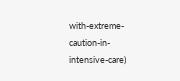with-extreme-caution-in-intensive-care)